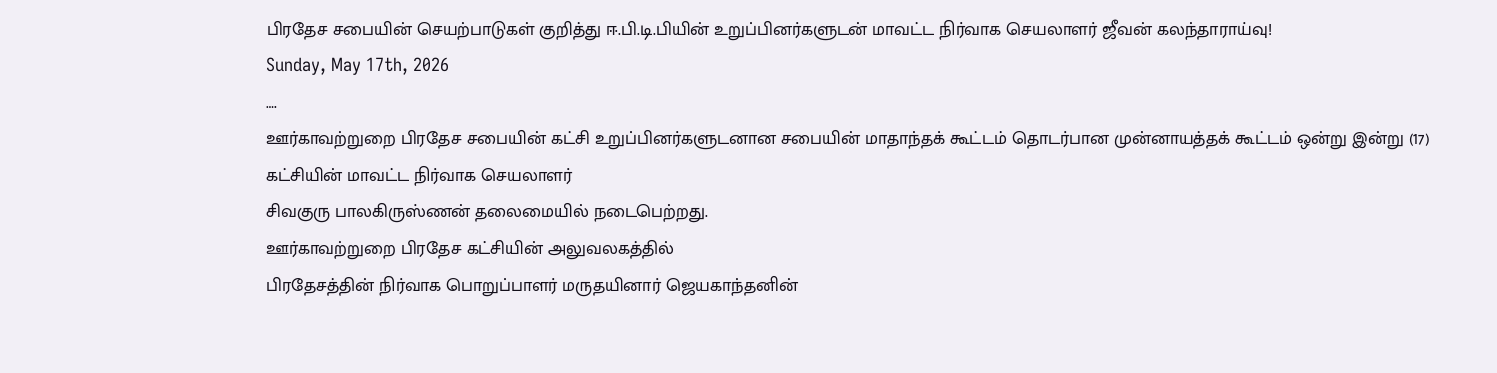பிரதேச சபையின் செயற்பாடுகள் குறித்து ஈ.பி.டி.பியின் உறுப்பினர்களுடன் மாவட்ட நிர்வாக செயலாளர் ஜீவன் கலந்தாராய்வு!
Sunday, May 17th, 2026
….
ஊர்காவற்றுறை பிரதேச சபையின் கட்சி உறுப்பினர்களுடனான சபையின் மாதாந்தக் கூட்டம் தொடர்பான முன்னாயத்தக் கூட்டம் ஒன்று இன்று (17) கட்சியின் மாவட்ட நிர்வாக செயலாளர்
சிவகுரு பாலகிருஸ்ணன் தலைமையில் நடைபெற்றது.
ஊர்காவற்றுறை பிரதேச கட்சியின் அலுவலகத்தில்
பிரதேசத்தின் நிர்வாக பொறுப்பாளர் மருதயினார் ஜெயகாந்தனின்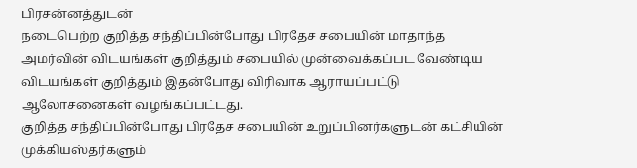பிரசன்னத்துடன்
நடைபெற்ற குறித்த சந்திப்பின்போது பிரதேச சபையின் மாதாந்த அமர்வின் விடயங்கள் குறித்தும் சபையில் முன்வைக்கப்பட வேண்டிய விடயங்கள் குறித்தும் இதன்போது விரிவாக ஆராயப்பட்டு ஆலோசனைகள் வழங்கப்பட்டது.
குறித்த சந்திப்பின்போது பிரதேச சபையின் உறுப்பினர்களுடன் கட்சியின் முக்கியஸ்தர்களும்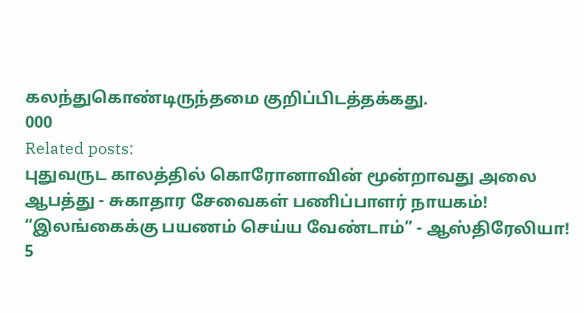கலந்துகொண்டிருந்தமை குறிப்பிடத்தக்கது.
000
Related posts:
புதுவருட காலத்தில் கொரோனாவின் மூன்றாவது அலை ஆபத்து - சுகாதார சேவைகள் பணிப்பாளர் நாயகம்!
“இலங்கைக்கு பயணம் செய்ய வேண்டாம்” - ஆஸ்திரேலியா!
5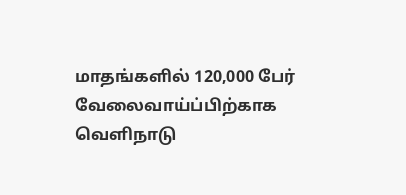மாதங்களில் 120,000 பேர் வேலைவாய்ப்பிற்காக வெளிநாடு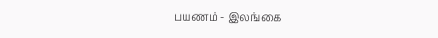பயணம் - இலங்கை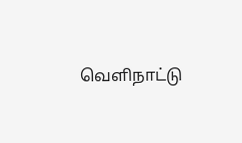வெளிநாட்டு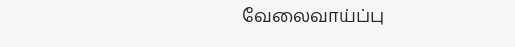வேலைவாய்ப்பு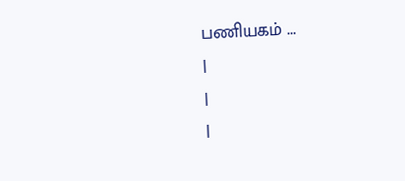பணியகம் ...
|
|
|